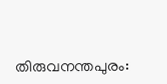തിരുവനന്തപുരം: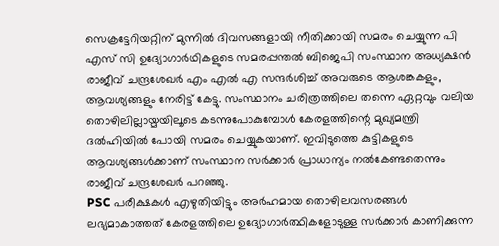സെക്രട്ടേറിയറ്റിന് മുന്നിൽ ദിവസങ്ങളായി നീതിക്കായി സമരം ചെയ്യുന്ന പി എസ് സി ഉദ്യോഗാർഥികളുടെ സമരപ്പന്തൽ ബിജെപി സംസ്ഥാന അധ്യക്ഷൻ രാജീവ് ചന്ദ്രശേഖർ എം എൽ എ സന്ദർശിച്ച് അവരുടെ ആശങ്കകളും, ആവശ്യങ്ങളും നേരിട്ട് കേട്ടു. സംസ്ഥാനം ചരിത്രത്തിലെ തന്നെ ഏറ്റവും വലിയ തൊഴിലില്ലായ്മയിലൂടെ കടന്നുപോകുമ്പോൾ കേരളത്തിന്റെ മുഖ്യമന്ത്രി ദൽഹിയിൽ പോയി സമരം ചെയ്യുകയാണ്. ഇവിടുത്തെ കുട്ടികളുടെ ആവശ്യങ്ങൾക്കാണ് സംസ്ഥാന സർക്കാർ പ്രാധാന്യം നൽകേണ്ടതെന്നും രാജീവ് ചന്ദ്രശേഖർ പറഞ്ഞു.
PSC പരീക്ഷകൾ എഴുതിയിട്ടും അർഹമായ തൊഴിലവസരങ്ങൾ ലഭ്യമാകാത്തത് കേരളത്തിലെ ഉദ്യോഗാർത്ഥികളോടുള്ള സർക്കാർ കാണിക്കുന്ന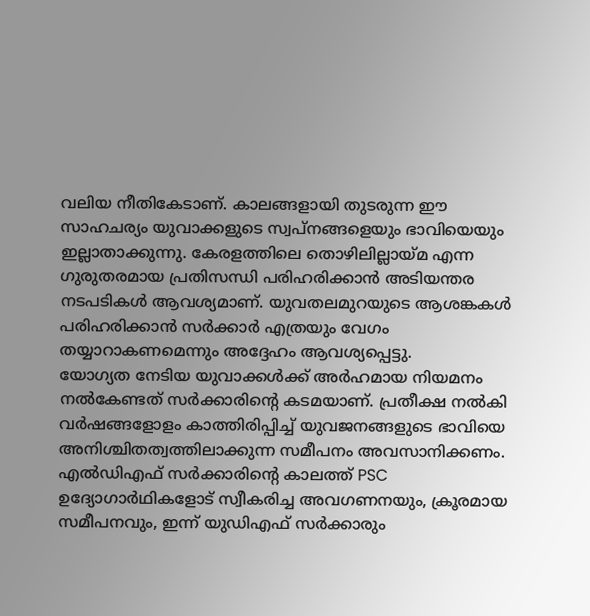വലിയ നീതികേടാണ്. കാലങ്ങളായി തുടരുന്ന ഈ സാഹചര്യം യുവാക്കളുടെ സ്വപ്നങ്ങളെയും ഭാവിയെയും ഇല്ലാതാക്കുന്നു. കേരളത്തിലെ തൊഴിലില്ലായ്മ എന്ന ഗുരുതരമായ പ്രതിസന്ധി പരിഹരിക്കാൻ അടിയന്തര നടപടികൾ ആവശ്യമാണ്. യുവതലമുറയുടെ ആശങ്കകൾ പരിഹരിക്കാൻ സർക്കാർ എത്രയും വേഗം തയ്യാറാകണമെന്നും അദ്ദേഹം ആവശ്യപ്പെട്ടു.
യോഗ്യത നേടിയ യുവാക്കൾക്ക് അർഹമായ നിയമനം നൽകേണ്ടത് സർക്കാരിന്റെ കടമയാണ്. പ്രതീക്ഷ നൽകി വർഷങ്ങളോളം കാത്തിരിപ്പിച്ച് യുവജനങ്ങളുടെ ഭാവിയെ അനിശ്ചിതത്വത്തിലാക്കുന്ന സമീപനം അവസാനിക്കണം. എൽഡിഎഫ് സർക്കാരിന്റെ കാലത്ത് PSC ഉദ്യോഗാർഥികളോട് സ്വീകരിച്ച അവഗണനയും, ക്രൂരമായ സമീപനവും, ഇന്ന് യുഡിഎഫ് സർക്കാരും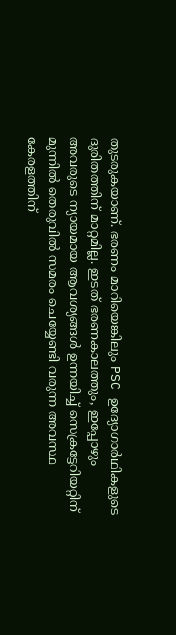തുടരുകയാണ്. ഭരണം മാറിയെങ്കിലും PSC ഉദ്യോഗാർഥികളുടെ ദുരിതത്തിന് മാറ്റമില്ല. ഇടത് ഭരണകാലത്തും, ഇപ്പോഴും അവരുടെ ന്യായമായ ആവശ്യങ്ങൾ ഉന്നയിച്ച് സെക്രട്ടേറിയറ്റിന് മുന്നിൽ തെരുവിൽ സമരം ചെയ്യേണ്ടി വരുന്ന അവസ്ഥ കേരളത്തിന്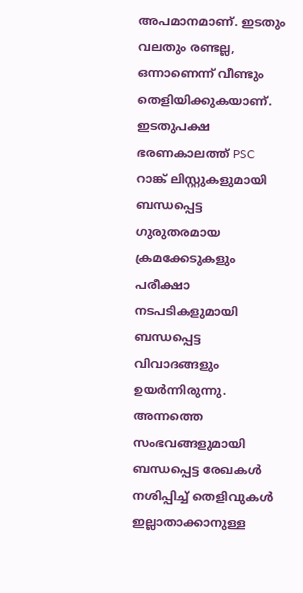അപമാനമാണ്. ഇടതും വലതും രണ്ടല്ല, ഒന്നാണെന്ന് വീണ്ടും തെളിയിക്കുകയാണ്.
ഇടതുപക്ഷ ഭരണകാലത്ത് PSC റാങ്ക് ലിസ്റ്റുകളുമായി ബന്ധപ്പെട്ട ഗുരുതരമായ ക്രമക്കേടുകളും പരീക്ഷാ നടപടികളുമായി ബന്ധപ്പെട്ട വിവാദങ്ങളും ഉയർന്നിരുന്നു. അന്നത്തെ സംഭവങ്ങളുമായി ബന്ധപ്പെട്ട രേഖകൾ നശിപ്പിച്ച് തെളിവുകൾ ഇല്ലാതാക്കാനുള്ള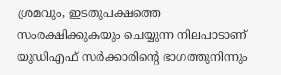ശ്രമവും, ഇടതുപക്ഷത്തെ സംരക്ഷിക്കുകയും ചെയ്യുന്ന നിലപാടാണ് യുഡിഎഫ് സർക്കാരിന്റെ ഭാഗത്തുനിന്നും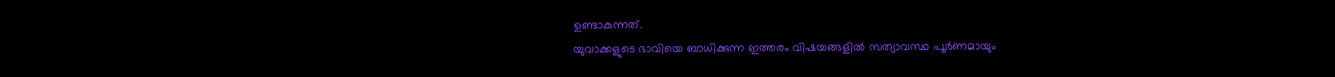ഉണ്ടാകുന്നത്.
യുവാക്കളുടെ ഭാവിയെ ബാധിക്കുന്ന ഇത്തരം വിഷയങ്ങളിൽ സത്യാവസ്ഥ പൂർണമായും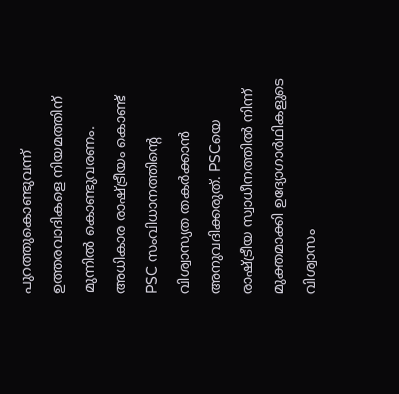പുറത്തുകൊണ്ടുവന്ന് ഉത്തരവാദികളെ നിയമത്തിന് മുന്നിൽ കൊണ്ടുവരണം. അധികാര രാഷ്ട്രീയം കൊണ്ട് PSC സംവിധാനത്തിന്റെ വിശ്വാസ്യത തകർക്കാൻ അനുവദിക്കരുത്. PSCയെ രാഷ്ട്രീയ സ്വാധീനത്തിൽ നിന്ന് മുക്തമാക്കി ഉദ്യോഗാർഥികളുടെ വിശ്വാസം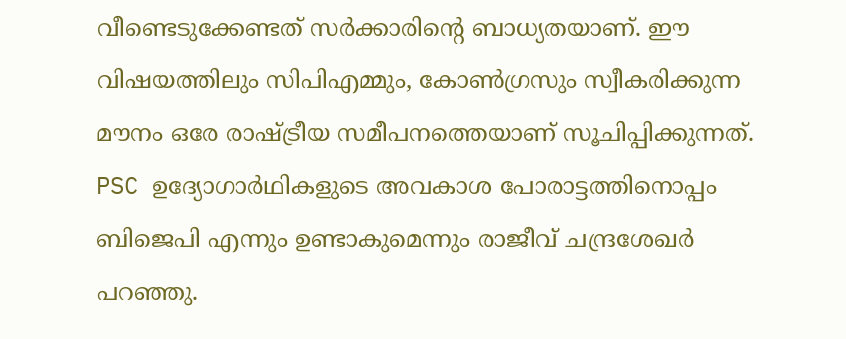വീണ്ടെടുക്കേണ്ടത് സർക്കാരിന്റെ ബാധ്യതയാണ്. ഈ വിഷയത്തിലും സിപിഎമ്മും, കോൺഗ്രസും സ്വീകരിക്കുന്ന മൗനം ഒരേ രാഷ്ട്രീയ സമീപനത്തെയാണ് സൂചിപ്പിക്കുന്നത്. PSC ഉദ്യോഗാർഥികളുടെ അവകാശ പോരാട്ടത്തിനൊപ്പം ബിജെപി എന്നും ഉണ്ടാകുമെന്നും രാജീവ് ചന്ദ്രശേഖർ പറഞ്ഞു.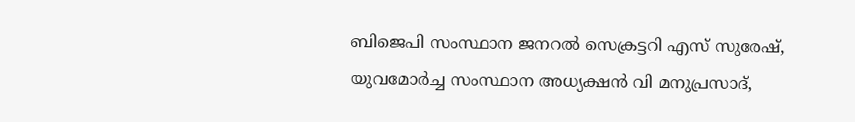ബിജെപി സംസ്ഥാന ജനറൽ സെക്രട്ടറി എസ് സുരേഷ്, യുവമോർച്ച സംസ്ഥാന അധ്യക്ഷൻ വി മനുപ്രസാദ്,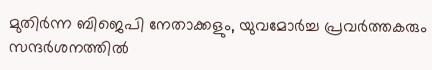മുതിർന്ന ബിജെപി നേതാക്കളും, യുവമോർച്ച പ്രവർത്തകരും സന്ദർശനത്തിൽ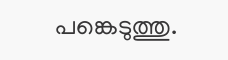പങ്കെടുത്തു.